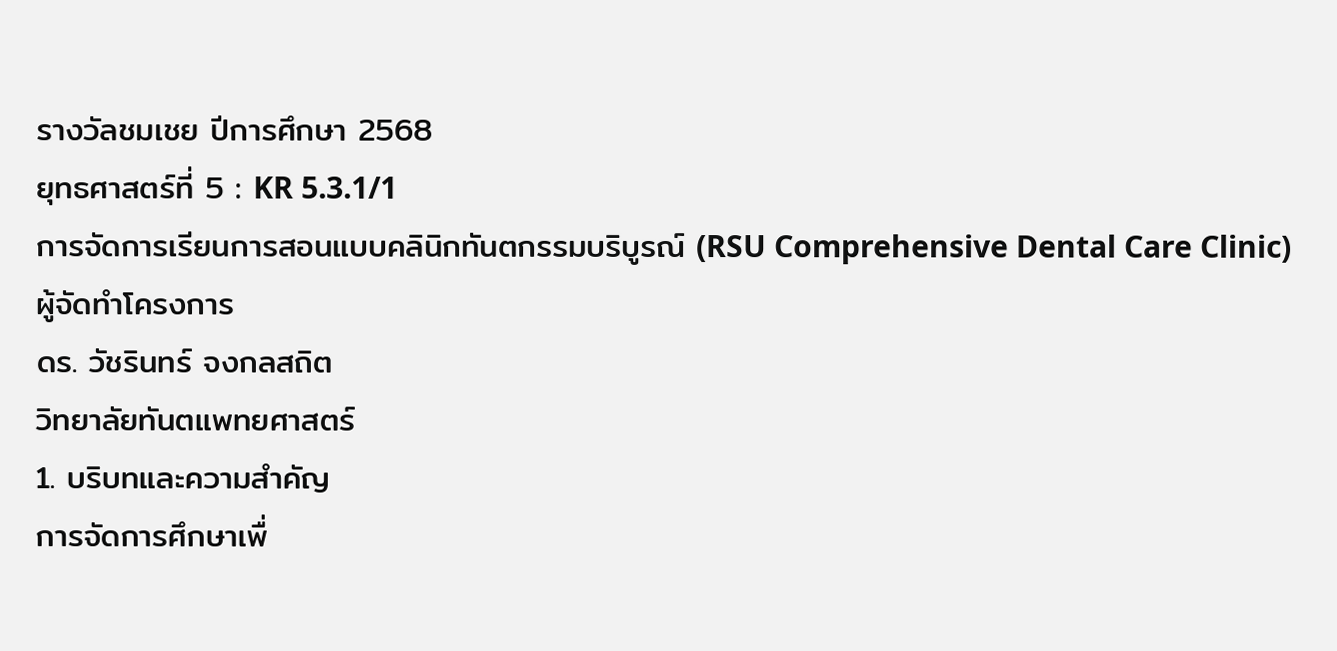รางวัลชมเชย ปีการศึกษา 2568
ยุทธศาสตร์ที่ 5 : KR 5.3.1/1
การจัดการเรียนการสอนแบบคลินิกทันตกรรมบริบูรณ์ (RSU Comprehensive Dental Care Clinic)
ผู้จัดทำโครงการ
ดร. วัชรินทร์ จงกลสถิต
วิทยาลัยทันตแพทยศาสตร์
1. บริบทและความสำคัญ
การจัดการศึกษาเพื่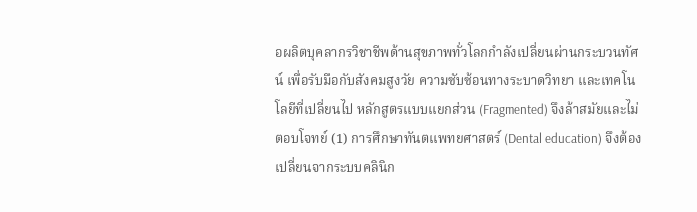อผลิตบุคลากรวิชาชีพด้านสุขภาพทั่วโลกกำลังเปลี่ยนผ่านกระบวนทัศน์ เพื่อรับมือกับสังคมสูงวัย ความซับซ้อนทางระบาดวิทยา และเทคโนโลยีที่เปลี่ยนไป หลักสูตรแบบแยกส่วน (Fragmented) จึงล้าสมัยและไม่ตอบโจทย์ (1) การศึกษาทันตแพทยศาสตร์ (Dental education) จึงต้องเปลี่ยนจากระบบคลินิก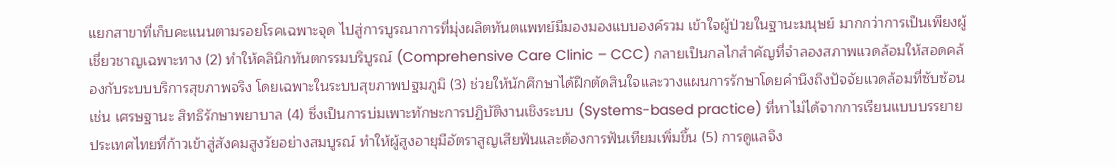แยกสาขาที่เก็บคะแนนตามรอยโรคเฉพาะจุด ไปสู่การบูรณาการที่มุ่งผลิตทันตแพทย์มีมองมองแบบองค์รวม เข้าใจผู้ป่วยในฐานะมนุษย์ มากกว่าการเป็นเพียงผู้เชี่ยวชาญเฉพาะทาง (2) ทำให้คลินิกทันตกรรมบริบูรณ์ (Comprehensive Care Clinic – CCC) กลายเป็นกลไกสำคัญที่จำลองสภาพแวดล้อมให้สอดคล้องกับระบบบริการสุขภาพจริง โดยเฉพาะในระบบสุขภาพปฐมภูมิ (3) ช่วยให้นักศึกษาได้ฝึกตัดสินใจและวางแผนการรักษาโดยคำนึงถึงปัจจัยแวดล้อมที่ซับซ้อน เช่น เศรษฐานะ สิทธิรักษาพยาบาล (4) ซึ่งเป็นการบ่มเพาะทักษะการปฏิบัติงานเชิงระบบ (Systems-based practice) ที่หาไม่ได้จากการเรียนแบบบรรยาย
ประเทศไทยที่ก้าวเข้าสู่สังคมสูงวัยอย่างสมบูรณ์ ทำให้ผู้สูงอายุมีอัตราสูญเสียฟันและต้องการฟันเทียมเพิ่มขึ้น (5) การดูแลจึง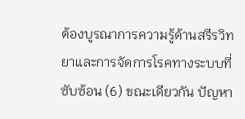ต้องบูรณาการความรู้ด้านสรีรวิทยาและการจัดการโรคทางระบบที่ซับซ้อน (6) ขณะเดียวกัน ปัญหา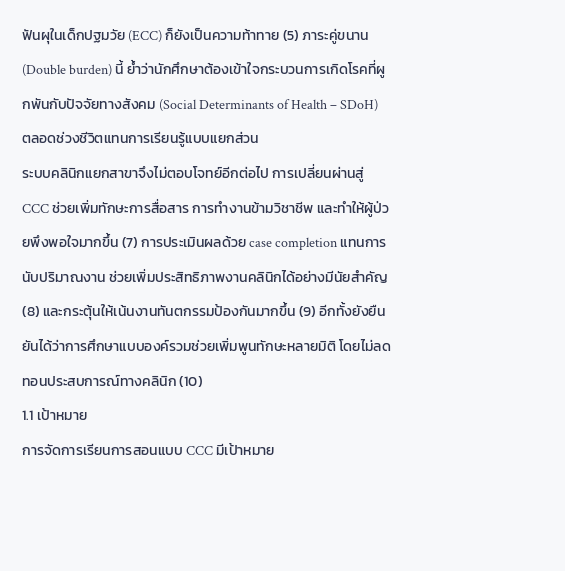ฟันผุในเด็กปฐมวัย (ECC) ก็ยังเป็นความท้าทาย (5) ภาระคู่ขนาน (Double burden) นี้ ย้ำว่านักศึกษาต้องเข้าใจกระบวนการเกิดโรคที่ผูกพันกับปัจจัยทางสังคม (Social Determinants of Health – SDoH) ตลอดช่วงชีวิตแทนการเรียนรู้แบบแยกส่วน
ระบบคลินิกแยกสาขาจึงไม่ตอบโจทย์อีกต่อไป การเปลี่ยนผ่านสู่ CCC ช่วยเพิ่มทักษะการสื่อสาร การทำงานข้ามวิชาชีพ และทำให้ผู้ป่วยพึงพอใจมากขึ้น (7) การประเมินผลด้วย case completion แทนการนับปริมาณงาน ช่วยเพิ่มประสิทธิภาพงานคลินิกได้อย่างมีนัยสำคัญ (8) และกระตุ้นให้เน้นงานทันตกรรมป้องกันมากขึ้น (9) อีกทั้งยังยืนยันได้ว่าการศึกษาแบบองค์รวมช่วยเพิ่มพูนทักษะหลายมิติ โดยไม่ลดทอนประสบการณ์ทางคลินิก (10)
1.1 เป้าหมาย
การจัดการเรียนการสอนแบบ CCC มีเป้าหมาย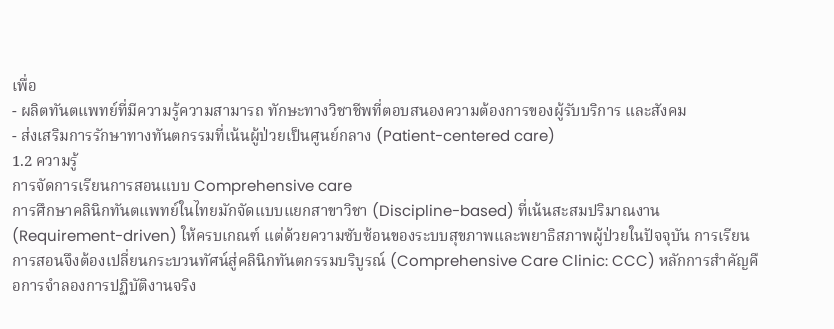เพื่อ
- ผลิตทันตแพทย์ที่มีความรู้ความสามารถ ทักษะทางวิชาชีพที่ตอบสนองความต้องการของผู้รับบริการ และสังคม
- ส่งเสริมการรักษาทางทันตกรรมที่เน้นผู้ป่วยเป็นศูนย์กลาง (Patient-centered care)
1.2 ความรู้
การจัดการเรียนการสอนแบบ Comprehensive care
การศึกษาคลินิกทันตแพทย์ในไทยมักจัดแบบแยกสาขาวิชา (Discipline-based) ที่เน้นสะสมปริมาณงาน (Requirement-driven) ให้ครบเกณฑ์ แต่ด้วยความซับซ้อนของระบบสุขภาพและพยาธิสภาพผู้ป่วยในปัจจุบัน การเรียนการสอนจึงต้องเปลี่ยนกระบวนทัศน์สู่คลินิกทันตกรรมบริบูรณ์ (Comprehensive Care Clinic: CCC) หลักการสำคัญคือการจำลองการปฏิบัติงานจริง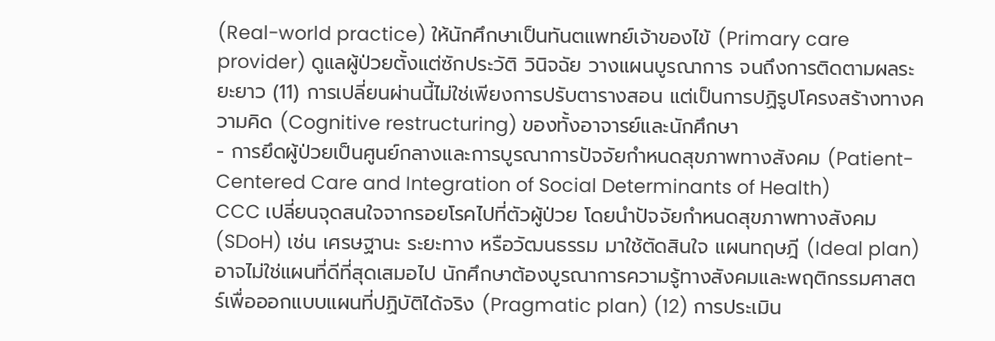(Real-world practice) ให้นักศึกษาเป็นทันตแพทย์เจ้าของไข้ (Primary care provider) ดูแลผู้ป่วยตั้งแต่ซักประวัติ วินิจฉัย วางแผนบูรณาการ จนถึงการติดตามผลระยะยาว (11) การเปลี่ยนผ่านนี้ไม่ใช่เพียงการปรับตารางสอน แต่เป็นการปฏิรูปโครงสร้างทางความคิด (Cognitive restructuring) ของทั้งอาจารย์และนักศึกษา
- การยึดผู้ป่วยเป็นศูนย์กลางและการบูรณาการปัจจัยกำหนดสุขภาพทางสังคม (Patient-Centered Care and Integration of Social Determinants of Health)
CCC เปลี่ยนจุดสนใจจากรอยโรคไปที่ตัวผู้ป่วย โดยนำปัจจัยกำหนดสุขภาพทางสังคม (SDoH) เช่น เศรษฐานะ ระยะทาง หรือวัฒนธรรม มาใช้ตัดสินใจ แผนทฤษฎี (Ideal plan) อาจไม่ใช่แผนที่ดีที่สุดเสมอไป นักศึกษาต้องบูรณาการความรู้ทางสังคมและพฤติกรรมศาสตร์เพื่อออกแบบแผนที่ปฏิบัติได้จริง (Pragmatic plan) (12) การประเมิน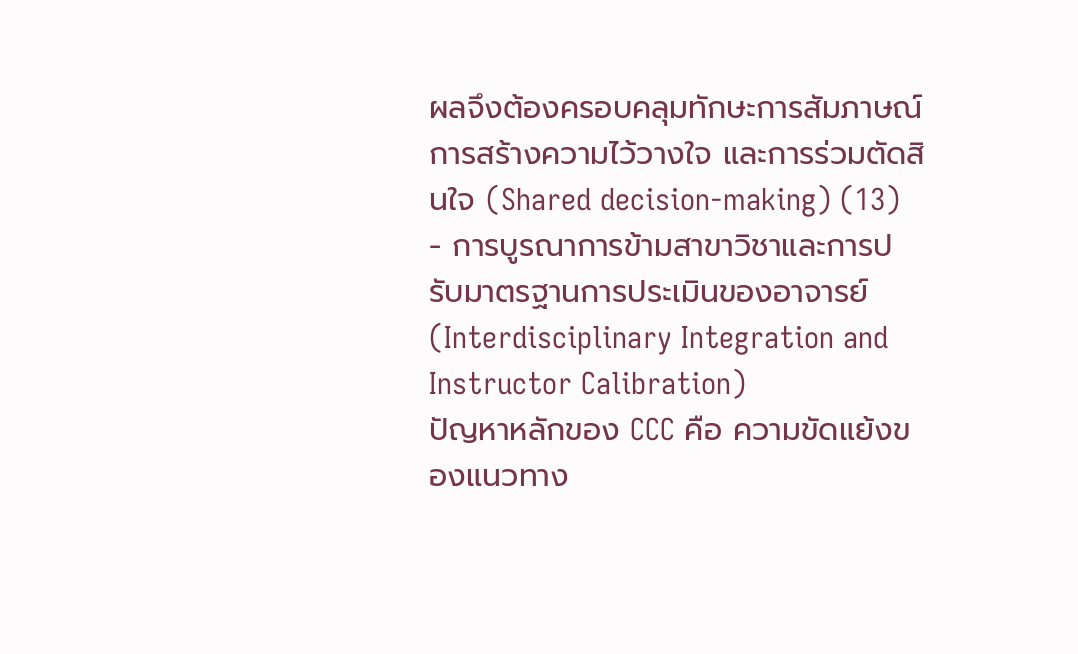ผลจึงต้องครอบคลุมทักษะการสัมภาษณ์ การสร้างความไว้วางใจ และการร่วมตัดสินใจ (Shared decision-making) (13)
- การบูรณาการข้ามสาขาวิชาและการปรับมาตรฐานการประเมินของอาจารย์ (Interdisciplinary Integration and Instructor Calibration)
ปัญหาหลักของ CCC คือ ความขัดแย้งของแนวทาง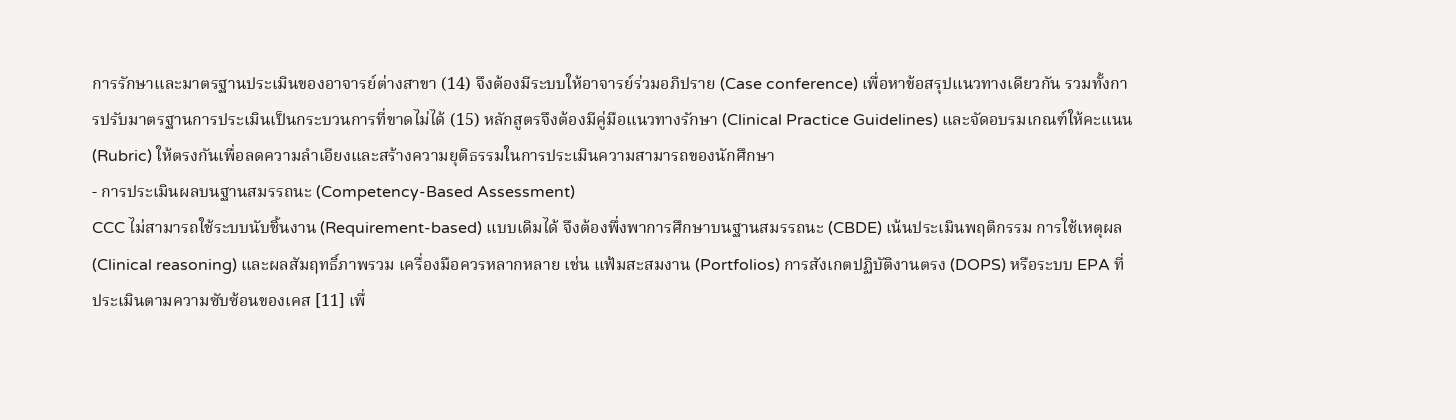การรักษาและมาตรฐานประเมินของอาจารย์ต่างสาขา (14) จึงต้องมีระบบให้อาจารย์ร่วมอภิปราย (Case conference) เพื่อหาข้อสรุปแนวทางเดียวกัน รวมทั้งการปรับมาตรฐานการประเมินเป็นกระบวนการที่ขาดไม่ได้ (15) หลักสูตรจึงต้องมีคู่มือแนวทางรักษา (Clinical Practice Guidelines) และจัดอบรมเกณฑ์ให้คะแนน (Rubric) ให้ตรงกันเพื่อลดความลำเอียงและสร้างความยุติธรรมในการประเมินความสามารถของนักศึกษา
- การประเมินผลบนฐานสมรรถนะ (Competency-Based Assessment)
CCC ไม่สามารถใช้ระบบนับชิ้นงาน (Requirement-based) แบบเดิมได้ จึงต้องพึ่งพาการศึกษาบนฐานสมรรถนะ (CBDE) เน้นประเมินพฤติกรรม การใช้เหตุผล (Clinical reasoning) และผลสัมฤทธิ์ภาพรวม เครื่องมือควรหลากหลาย เช่น แฟ้มสะสมงาน (Portfolios) การสังเกตปฏิบัติงานตรง (DOPS) หรือระบบ EPA ที่ประเมินตามความซับซ้อนของเคส [11] เพื่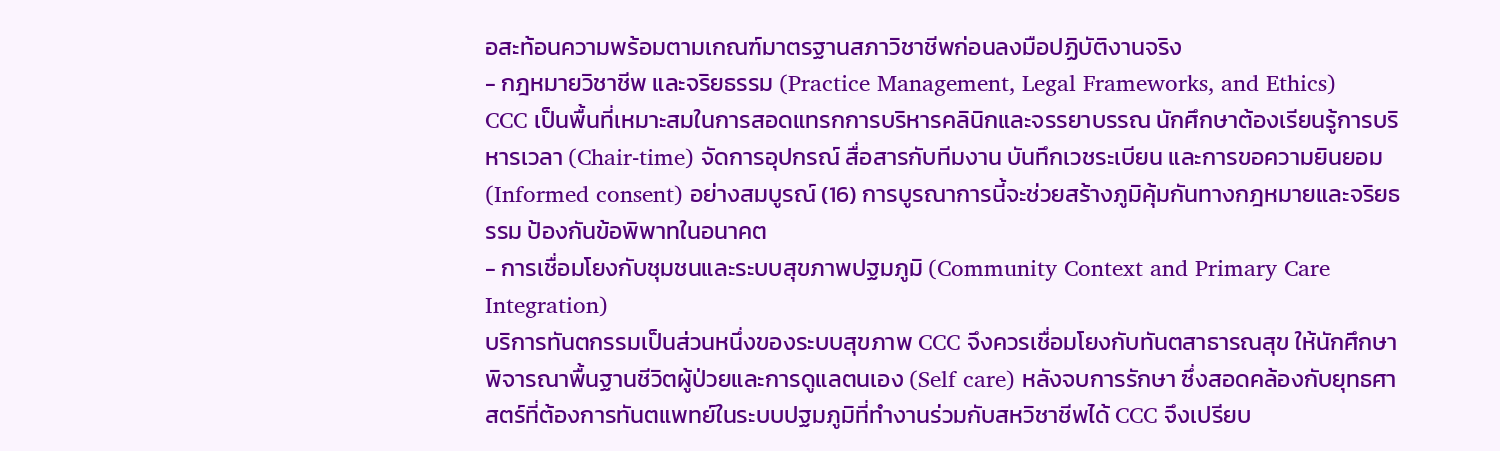อสะท้อนความพร้อมตามเกณฑ์มาตรฐานสภาวิชาชีพก่อนลงมือปฏิบัติงานจริง
- กฎหมายวิชาชีพ และจริยธรรม (Practice Management, Legal Frameworks, and Ethics)
CCC เป็นพื้นที่เหมาะสมในการสอดแทรกการบริหารคลินิกและจรรยาบรรณ นักศึกษาต้องเรียนรู้การบริหารเวลา (Chair-time) จัดการอุปกรณ์ สื่อสารกับทีมงาน บันทึกเวชระเบียน และการขอความยินยอม (Informed consent) อย่างสมบูรณ์ (16) การบูรณาการนี้จะช่วยสร้างภูมิคุ้มกันทางกฎหมายและจริยธรรม ป้องกันข้อพิพาทในอนาคต
- การเชื่อมโยงกับชุมชนและระบบสุขภาพปฐมภูมิ (Community Context and Primary Care Integration)
บริการทันตกรรมเป็นส่วนหนึ่งของระบบสุขภาพ CCC จึงควรเชื่อมโยงกับทันตสาธารณสุข ให้นักศึกษาพิจารณาพื้นฐานชีวิตผู้ป่วยและการดูแลตนเอง (Self care) หลังจบการรักษา ซึ่งสอดคล้องกับยุทธศาสตร์ที่ต้องการทันตแพทย์ในระบบปฐมภูมิที่ทำงานร่วมกับสหวิชาชีพได้ CCC จึงเปรียบ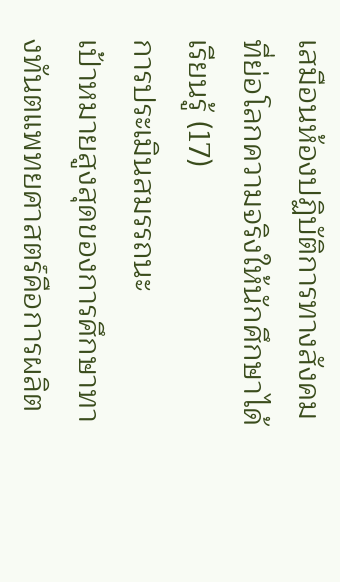เสมือนห้องปฏิบัติการทางสังคมที่ย่อโลกความจริงให้นักศึกษาได้เรียนรู้ (17)
การประเมินสมรรถนะ
เป้าหมายสูงสุดของการศึกษาทางทันตแพทยศาสตร์คือการผลิต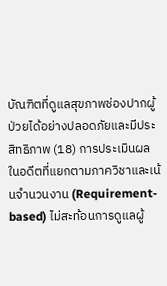บัณฑิตที่ดูแลสุขภาพช่องปากผู้ป่วยได้อย่างปลอดภัยและมีประสิทธิภาพ (18) การประเมินผลในอดีตที่แยกตามภาควิชาและเน้นจำนวนงาน (Requirement-based) ไม่สะท้อนการดูแลผู้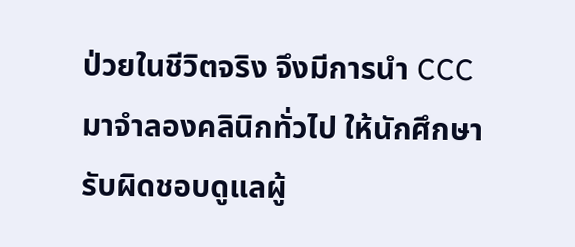ป่วยในชีวิตจริง จึงมีการนำ CCC มาจำลองคลินิกทั่วไป ให้นักศึกษารับผิดชอบดูแลผู้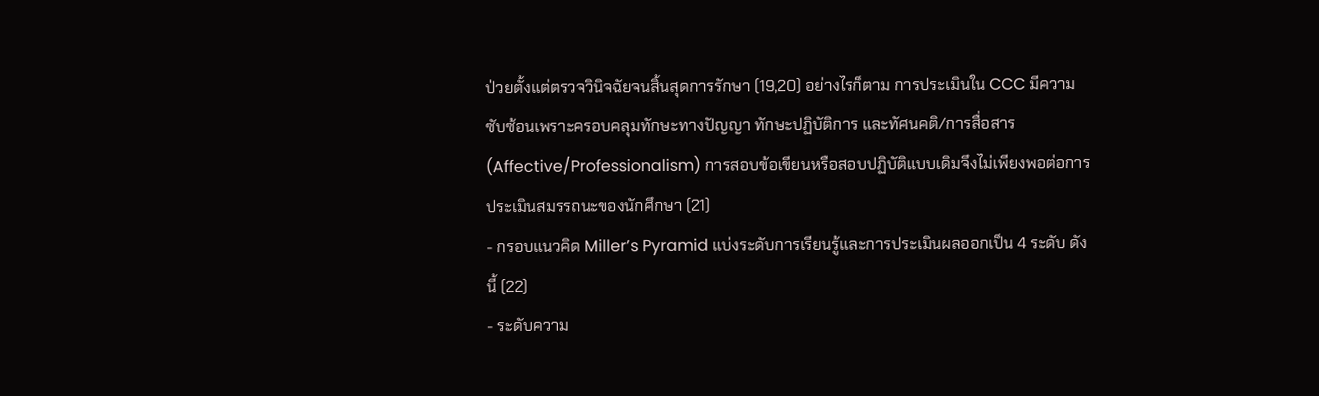ป่วยตั้งแต่ตรวจวินิจฉัยจนสิ้นสุดการรักษา (19,20) อย่างไรก็ตาม การประเมินใน CCC มีความซับซ้อนเพราะครอบคลุมทักษะทางปัญญา ทักษะปฏิบัติการ และทัศนคติ/การสื่อสาร (Affective/Professionalism) การสอบข้อเขียนหรือสอบปฏิบัติแบบเดิมจึงไม่เพียงพอต่อการประเมินสมรรถนะของนักศึกษา (21)
- กรอบแนวคิด Miller’s Pyramid แบ่งระดับการเรียนรู้และการประเมินผลออกเป็น 4 ระดับ ดังนี้ (22)
- ระดับความ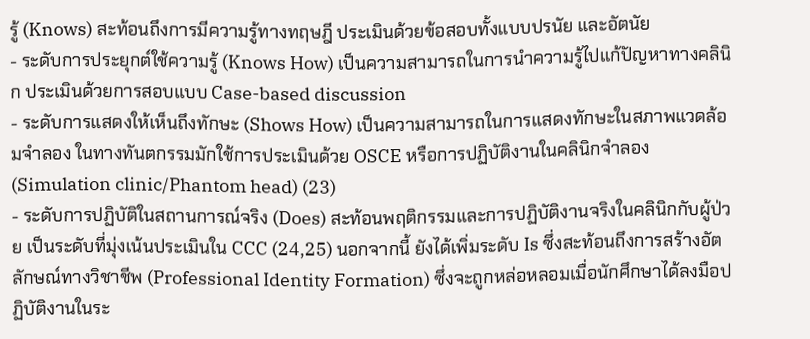รู้ (Knows) สะท้อนถึงการมีความรู้ทางทฤษฎี ประเมินด้วยข้อสอบทั้งแบบปรนัย และอัตนัย
- ระดับการประยุกต์ใช้ความรู้ (Knows How) เป็นความสามารถในการนำความรู้ไปแก้ปัญหาทางคลินิก ประเมินด้วยการสอบแบบ Case-based discussion
- ระดับการแสดงให้เห็นถึงทักษะ (Shows How) เป็นความสามารถในการแสดงทักษะในสภาพแวดล้อมจำลอง ในทางทันตกรรมมักใช้การประเมินด้วย OSCE หรือการปฏิบัติงานในคลินิกจำลอง (Simulation clinic/Phantom head) (23)
- ระดับการปฏิบัติในสถานการณ์จริง (Does) สะท้อนพฤติกรรมและการปฏิบัติงานจริงในคลินิกกับผู้ป่วย เป็นระดับที่มุ่งเน้นประเมินใน CCC (24,25) นอกจากนี้ ยังได้เพิ่มระดับ Is ซึ่งสะท้อนถึงการสร้างอัตลักษณ์ทางวิชาชีพ (Professional Identity Formation) ซึ่งจะถูกหล่อหลอมเมื่อนักศึกษาได้ลงมือปฏิบัติงานในระ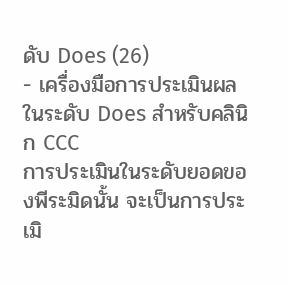ดับ Does (26)
- เครื่องมือการประเมินผลในระดับ Does สำหรับคลินิก CCC
การประเมินในระดับยอดของพีระมิดนั้น จะเป็นการประเมิ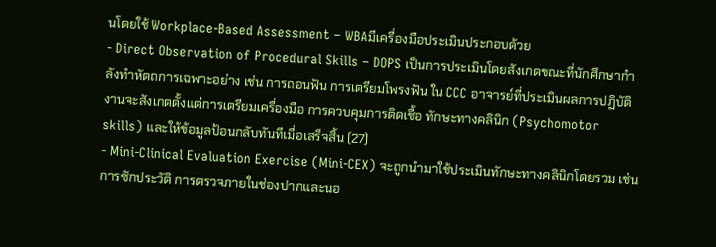นโดยใช้ Workplace-Based Assessment – WBAมีเครื่องมือประเมินประกอบด้วย
- Direct Observation of Procedural Skills – DOPS เป็นการประเมินโดยสังเกตขณะที่นักศึกษากำลังทำหัตถการเฉพาะอย่าง เช่น การถอนฟัน การเตรียมโพรงฟัน ใน CCC อาจารย์ที่ประเมินผลการปฏิบัติงานจะสังเกตตั้งแต่การเตรียมเครื่องมือ การควบคุมการติดเชื้อ ทักษะทางคลินิก (Psychomotor skills) และให้ข้อมูลป้อนกลับทันทีเมื่อเสร็จสิ้น (27)
- Mini-Clinical Evaluation Exercise (Mini-CEX) จะถูกนำมาใช้ประเมินทักษะทางคลินิกโดยรวม เช่น การซักประวัติ การตรวจภายในช่องปากและนอ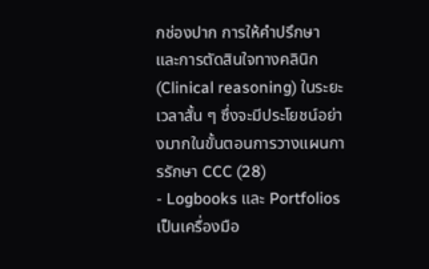กช่องปาก การให้คำปรึกษา และการตัดสินใจทางคลินิก (Clinical reasoning) ในระยะเวลาสั้น ๆ ซึ่งจะมีประโยชน์อย่างมากในขั้นตอนการวางแผนการรักษา CCC (28)
- Logbooks และ Portfolios เป็นเครื่องมือ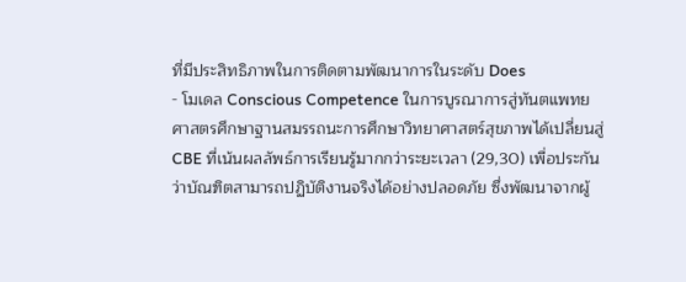ที่มีประสิทธิภาพในการติดตามพัฒนาการในระดับ Does
- โมเดล Conscious Competence ในการบูรณาการสู่ทันตแพทยศาสตรศึกษาฐานสมรรถนะการศึกษาวิทยาศาสตร์สุขภาพได้เปลี่ยนสู่ CBE ที่เน้นผลลัพธ์การเรียนรู้มากกว่าระยะเวลา (29,30) เพื่อประกันว่าบัณฑิตสามารถปฏิบัติงานจริงได้อย่างปลอดภัย ซึ่งพัฒนาจากผู้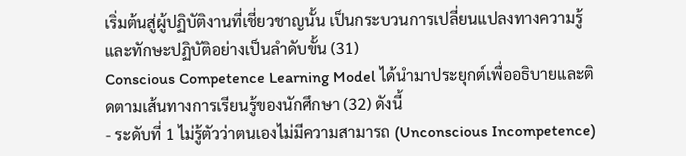เริ่มต้นสู่ผู้ปฏิบัติงานที่เชี่ยวชาญนั้น เป็นกระบวนการเปลี่ยนแปลงทางความรู้และทักษะปฏิบัติอย่างเป็นลำดับขั้น (31)
Conscious Competence Learning Model ได้นำมาประยุกต์เพื่ออธิบายและติดตามเส้นทางการเรียนรู้ของนักศึกษา (32) ดังนี้
- ระดับที่ 1 ไม่รู้ตัวว่าตนเองไม่มีความสามารถ (Unconscious Incompetence)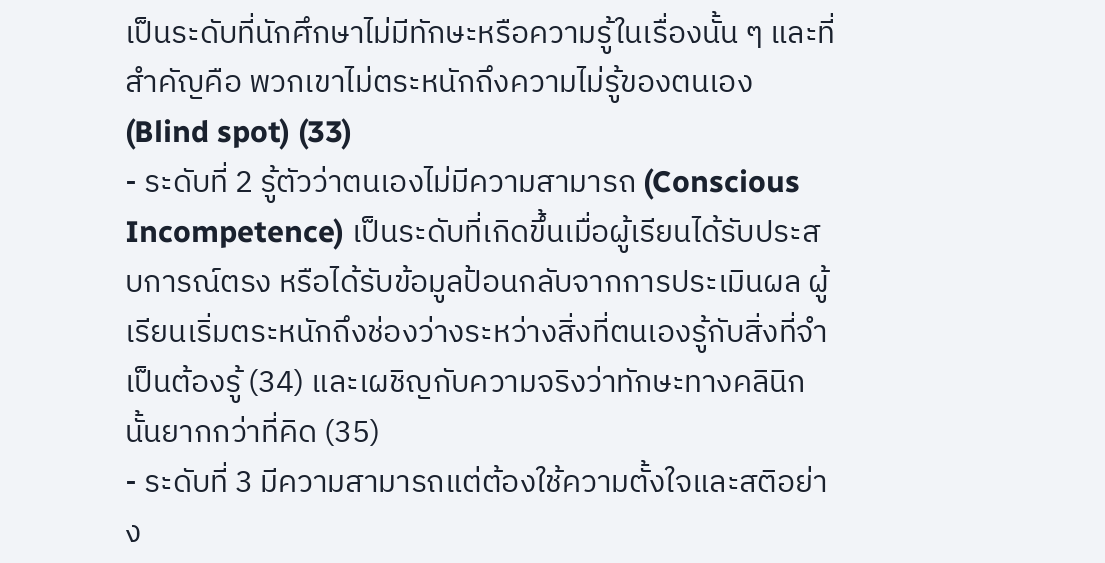เป็นระดับที่นักศึกษาไม่มีทักษะหรือความรู้ในเรื่องนั้น ๆ และที่สำคัญคือ พวกเขาไม่ตระหนักถึงความไม่รู้ของตนเอง (Blind spot) (33)
- ระดับที่ 2 รู้ตัวว่าตนเองไม่มีความสามารถ (Conscious Incompetence) เป็นระดับที่เกิดขึ้นเมื่อผู้เรียนได้รับประสบการณ์ตรง หรือได้รับข้อมูลป้อนกลับจากการประเมินผล ผู้เรียนเริ่มตระหนักถึงช่องว่างระหว่างสิ่งที่ตนเองรู้กับสิ่งที่จำเป็นต้องรู้ (34) และเผชิญกับความจริงว่าทักษะทางคลินิกนั้นยากกว่าที่คิด (35)
- ระดับที่ 3 มีความสามารถแต่ต้องใช้ความตั้งใจและสติอย่าง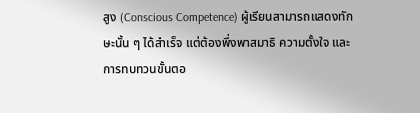สูง (Conscious Competence) ผู้เรียนสามารถแสดงทักษะนั้น ๆ ได้สำเร็จ แต่ต้องพึ่งพาสมาธิ ความตั้งใจ และการทบทวนขั้นตอ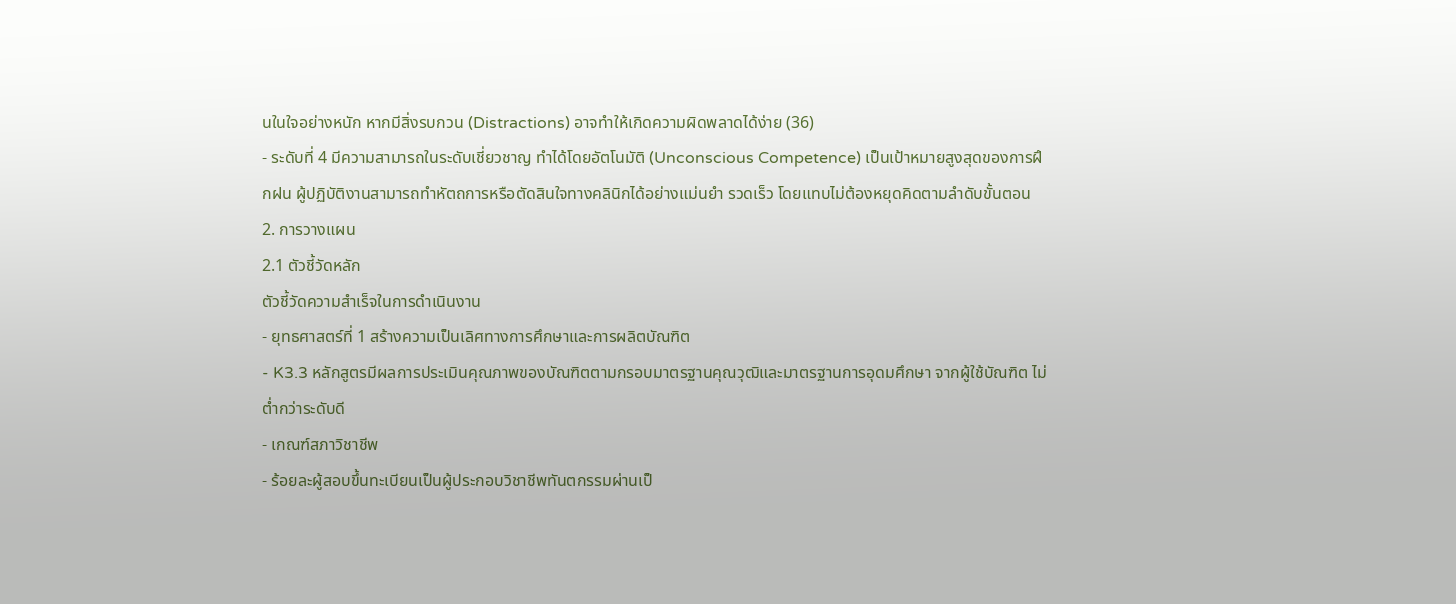นในใจอย่างหนัก หากมีสิ่งรบกวน (Distractions) อาจทำให้เกิดความผิดพลาดได้ง่าย (36)
- ระดับที่ 4 มีความสามารถในระดับเชี่ยวชาญ ทำได้โดยอัตโนมัติ (Unconscious Competence) เป็นเป้าหมายสูงสุดของการฝึกฝน ผู้ปฏิบัติงานสามารถทำหัตถการหรือตัดสินใจทางคลินิกได้อย่างแม่นยำ รวดเร็ว โดยแทบไม่ต้องหยุดคิดตามลำดับขั้นตอน
2. การวางแผน
2.1 ตัวชี้วัดหลัก
ตัวชี้วัดความสำเร็จในการดำเนินงาน
- ยุทธศาสตร์ที่ 1 สร้างความเป็นเลิศทางการศึกษาและการผลิตบัณฑิต
- K3.3 หลักสูตรมีผลการประเมินคุณภาพของบัณฑิตตามกรอบมาตรฐานคุณวุฒิและมาตรฐานการอุดมศึกษา จากผู้ใช้บัณฑิต ไม่ต่ำกว่าระดับดี
- เกณฑ์สภาวิชาชีพ
- ร้อยละผู้สอบขึ้นทะเบียนเป็นผู้ประกอบวิชาชีพทันตกรรมผ่านเป็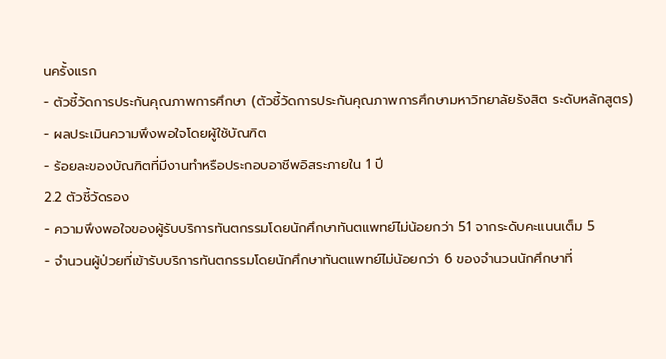นครั้งแรก
- ตัวชี้วัดการประกันคุณภาพการศึกษา (ตัวชี้วัดการประกันคุณภาพการศึกษามหาวิทยาลัยรังสิต ระดับหลักสูตร)
- ผลประเมินความพึงพอใจโดยผู้ใช้บัณฑิต
- ร้อยละของบัณฑิตที่มีงานทำหรือประกอบอาชีพอิสระภายใน 1 ปี
2.2 ตัวชี้วัดรอง
- ความพึงพอใจของผู้รับบริการทันตกรรมโดยนักศึกษาทันตแพทย์ไม่น้อยกว่า 51 จากระดับคะแนนเต็ม 5
- จำนวนผู้ป่วยที่เข้ารับบริการทันตกรรมโดยนักศึกษาทันตแพทย์ไม่น้อยกว่า 6 ของจำนวนนักศึกษาที่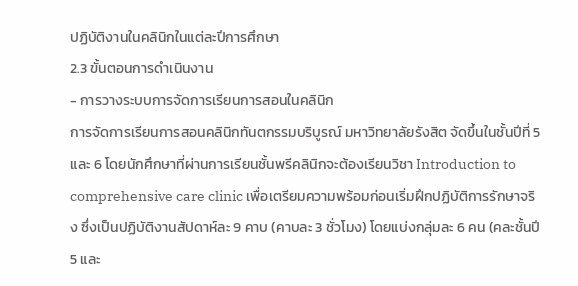ปฏิบัติงานในคลินิกในแต่ละปีการศึกษา
2.3 ขั้นตอนการดำเนินงาน
- การวางระบบการจัดการเรียนการสอนในคลินิก
การจัดการเรียนการสอนคลินิกทันตกรรมบริบูรณ์ มหาวิทยาลัยรังสิต จัดขึ้นในชั้นปีที่ 5 และ 6 โดยนักศึกษาที่ผ่านการเรียนชั้นพรีคลินิกจะต้องเรียนวิชา Introduction to comprehensive care clinic เพื่อเตรียมความพร้อมก่อนเริ่มฝึกปฏิบัติการรักษาจริง ซึ่งเป็นปฏิบัติงานสัปดาห์ละ 9 คาบ (คาบละ 3 ชั่วโมง) โดยแบ่งกลุ่มละ 6 คน (คละชั้นปี 5 และ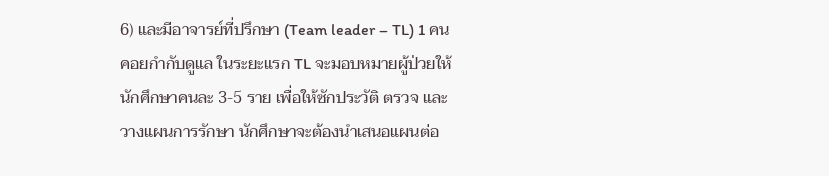6) และมีอาจารย์ที่ปรึกษา (Team leader – TL) 1 คนคอยกำกับดูแล ในระยะแรก TL จะมอบหมายผู้ป่วยให้นักศึกษาคนละ 3-5 ราย เพื่อให้ซักประวัติ ตรวจ และวางแผนการรักษา นักศึกษาจะต้องนำเสนอแผนต่อ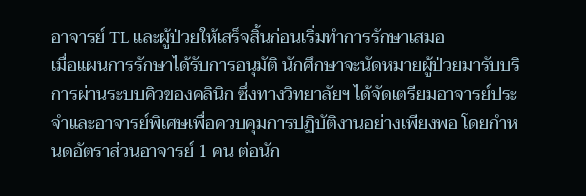อาจารย์ TL และผู้ป่วยให้เสร็จสิ้นก่อนเริ่มทำการรักษาเสมอ
เมื่อแผนการรักษาได้รับการอนุมัติ นักศึกษาจะนัดหมายผู้ป่วยมารับบริการผ่านระบบคิวของคลินิก ซึ่งทางวิทยาลัยฯ ได้จัดเตรียมอาจารย์ประจำและอาจารย์พิเศษเพื่อควบคุมการปฏิบัติงานอย่างเพียงพอ โดยกำหนดอัตราส่วนอาจารย์ 1 คน ต่อนัก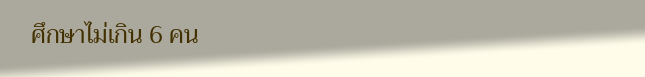ศึกษาไม่เกิน 6 คน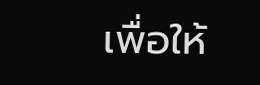เพื่อให้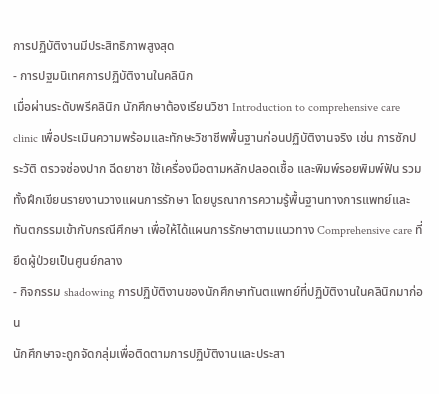การปฏิบัติงานมีประสิทธิภาพสูงสุด
- การปฐมนิเทศการปฏิบัติงานในคลินิก
เมื่อผ่านระดับพรีคลินิก นักศึกษาต้องเรียนวิชา Introduction to comprehensive care clinic เพื่อประเมินความพร้อมและทักษะวิชาชีพพื้นฐานก่อนปฏิบัติงานจริง เช่น การซักประวัติ ตรวจช่องปาก ฉีดยาชา ใช้เครื่องมือตามหลักปลอดเชื้อ และพิมพ์รอยพิมพ์ฟัน รวมทั้งฝึกเขียนรายงานวางแผนการรักษา โดยบูรณาการความรู้พื้นฐานทางการแพทย์และทันตกรรมเข้ากับกรณีศึกษา เพื่อให้ได้แผนการรักษาตามแนวทาง Comprehensive care ที่ยึดผู้ป่วยเป็นศูนย์กลาง
- กิจกรรม shadowing การปฏิบัติงานของนักศึกษาทันตแพทย์ที่ปฏิบัติงานในคลินิกมาก่อน
นักศึกษาจะถูกจัดกลุ่มเพื่อติดตามการปฏิบัติงานและประสา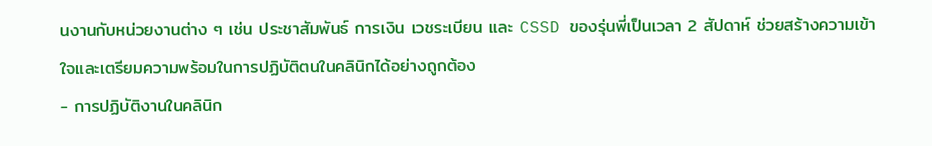นงานกับหน่วยงานต่าง ๆ เช่น ประชาสัมพันธ์ การเงิน เวชระเบียน และ CSSD ของรุ่นพี่เป็นเวลา 2 สัปดาห์ ช่วยสร้างความเข้าใจและเตรียมความพร้อมในการปฏิบัติตนในคลินิกได้อย่างถูกต้อง
- การปฏิบัติงานในคลินิก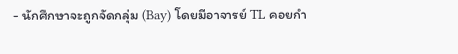- นักศึกษาจะถูกจัดกลุ่ม (Bay) โดยมีอาจารย์ TL คอยกำ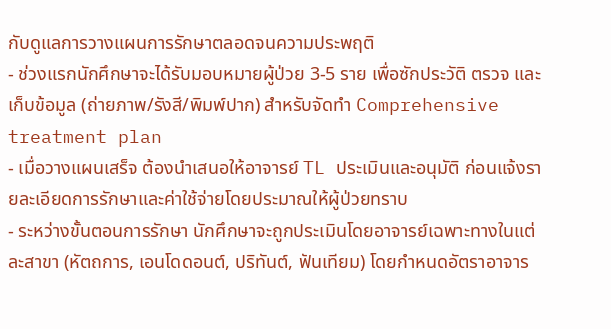กับดูแลการวางแผนการรักษาตลอดจนความประพฤติ
- ช่วงแรกนักศึกษาจะได้รับมอบหมายผู้ป่วย 3-5 ราย เพื่อซักประวัติ ตรวจ และเก็บข้อมูล (ถ่ายภาพ/รังสี/พิมพ์ปาก) สำหรับจัดทำ Comprehensive treatment plan
- เมื่อวางแผนเสร็จ ต้องนำเสนอให้อาจารย์ TL ประเมินและอนุมัติ ก่อนแจ้งรายละเอียดการรักษาและค่าใช้จ่ายโดยประมาณให้ผู้ป่วยทราบ
- ระหว่างขั้นตอนการรักษา นักศึกษาจะถูกประเมินโดยอาจารย์เฉพาะทางในแต่ละสาขา (หัตถการ, เอนโดดอนต์, ปริทันต์, ฟันเทียม) โดยกำหนดอัตราอาจาร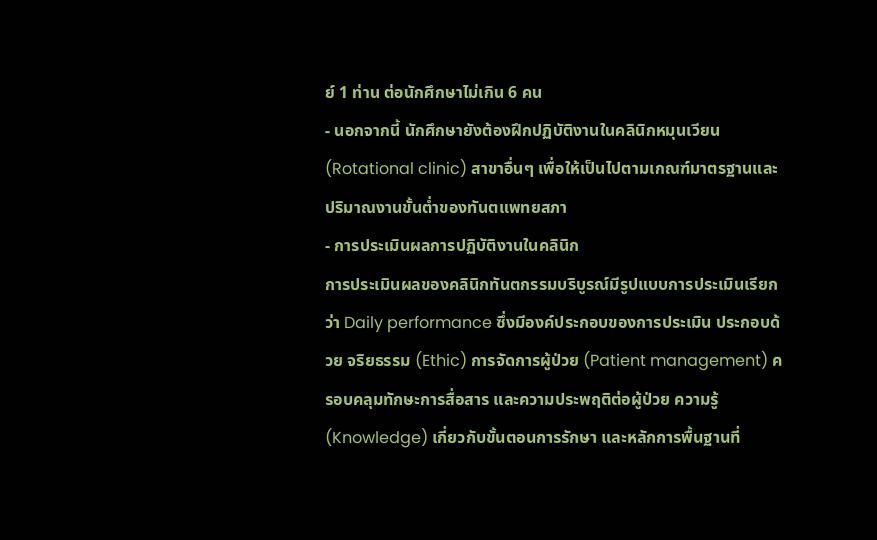ย์ 1 ท่าน ต่อนักศึกษาไม่เกิน 6 คน
- นอกจากนี้ นักศึกษายังต้องฝึกปฏิบัติงานในคลินิกหมุนเวียน (Rotational clinic) สาขาอื่นๆ เพื่อให้เป็นไปตามเกณฑ์มาตรฐานและปริมาณงานขั้นต่ำของทันตแพทยสภา
- การประเมินผลการปฏิบัติงานในคลินิก
การประเมินผลของคลินิกทันตกรรมบริบูรณ์มีรูปแบบการประเมินเรียกว่า Daily performance ซึ่งมีองค์ประกอบของการประเมิน ประกอบด้วย จริยธรรม (Ethic) การจัดการผู้ป่วย (Patient management) ครอบคลุมทักษะการสื่อสาร และความประพฤติต่อผู้ป่วย ความรู้ (Knowledge) เกี่ยวกับขั้นตอนการรักษา และหลักการพื้นฐานที่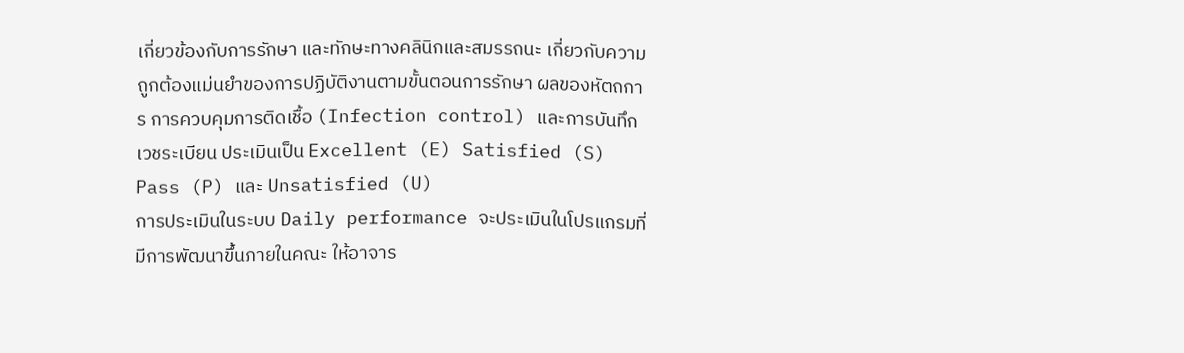เกี่ยวข้องกับการรักษา และทักษะทางคลินิกและสมรรถนะ เกี่ยวกับความถูกต้องแม่นยำของการปฏิบัติงานตามขั้นตอนการรักษา ผลของหัตถการ การควบคุมการติดเชื้อ (Infection control) และการบันทึกเวชระเบียน ประเมินเป็น Excellent (E) Satisfied (S) Pass (P) และ Unsatisfied (U)
การประเมินในระบบ Daily performance จะประเมินในโปรแกรมที่มีการพัฒนาขึ้นภายในคณะ ให้อาจาร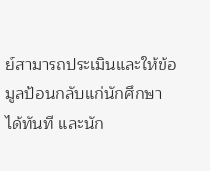ย์สามารถประเมินและให้ข้อมูลป้อนกลับแก่นักศึกษาได้ทันที และนัก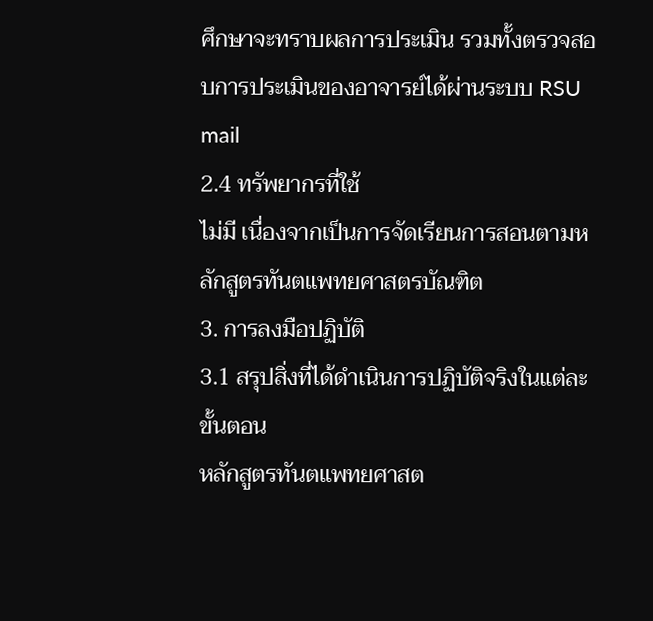ศึกษาจะทราบผลการประเมิน รวมทั้งตรวจสอบการประเมินของอาจารย์ได้ผ่านระบบ RSU mail
2.4 ทรัพยากรที่ใช้
ไม่มี เนื่องจากเป็นการจัดเรียนการสอนตามหลักสูตรทันตแพทยศาสตรบัณฑิต
3. การลงมือปฏิบัติ
3.1 สรุปสิ่งที่ได้ดำเนินการปฏิบัติจริงในแต่ละขั้นตอน
หลักสูตรทันตแพทยศาสต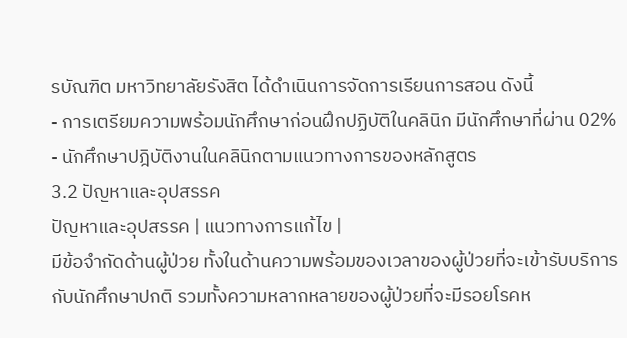รบัณฑิต มหาวิทยาลัยรังสิต ได้ดำเนินการจัดการเรียนการสอน ดังนี้
- การเตรียมความพร้อมนักศึกษาก่อนฝึกปฏิบัติในคลินิก มีนักศึกษาที่ผ่าน 02%
- นักศึกษาปฎิบัติงานในคลินิกตามแนวทางการของหลักสูตร
3.2 ปัญหาและอุปสรรค
ปัญหาและอุปสรรค | แนวทางการแก้ไข |
มีข้อจำกัดด้านผู้ป่วย ทั้งในด้านความพร้อมของเวลาของผู้ป่วยที่จะเข้ารับบริการกับนักศึกษาปกติ รวมทั้งความหลากหลายของผู้ป่วยที่จะมีรอยโรคห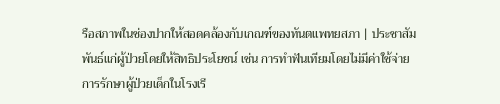รือสภาพในช่องปากให้สอดคล้องกับเกณฑ์ของทันตแพทยสภา | ประชาสัมพันธ์แก่ผู้ป่วยโดยให้สิทธิประโยชน์ เช่น การทำฟันเทียมโดยไม่มีค่าใช้จ่าย การรักษาผู้ป่วยเด็กในโรงเรี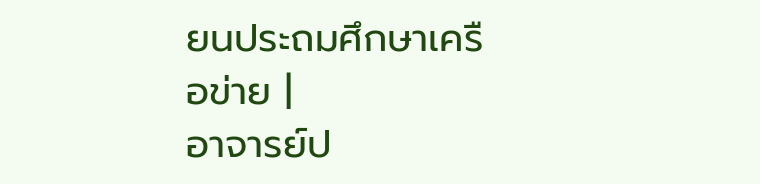ยนประถมศึกษาเครือข่าย |
อาจารย์ป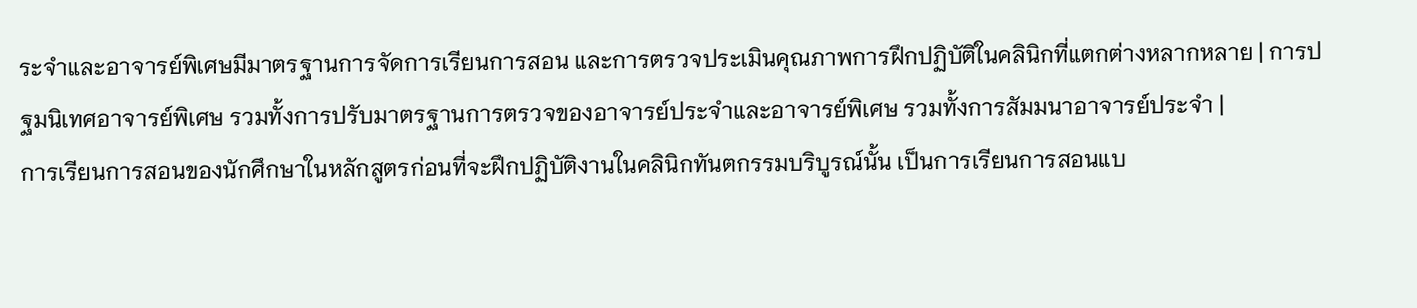ระจำและอาจารย์พิเศษมีมาตรฐานการจัดการเรียนการสอน และการตรวจประเมินคุณภาพการฝึกปฏิบัติในคลินิกที่แตกต่างหลากหลาย | การปฐมนิเทศอาจารย์พิเศษ รวมทั้งการปรับมาตรฐานการตรวจของอาจารย์ประจำและอาจารย์พิเศษ รวมทั้งการสัมมนาอาจารย์ประจำ |
การเรียนการสอนของนักศึกษาในหลักสูตรก่อนที่จะฝึกปฏิบัติงานในคลินิกทันตกรรมบริบูรณ์นั้น เป็นการเรียนการสอนแบ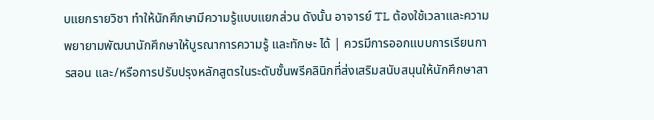บแยกรายวิชา ทำให้นักศึกษามีความรู้แบบแยกส่วน ดังนั้น อาจารย์ TL ต้องใช้เวลาและความพยายามพัฒนานักศึกษาให้บูรณาการความรู้ และทักษะ ได้ | ควรมีการออกแบบการเรียนการสอน และ/หรือการปรับปรุงหลักสูตรในระดับชั้นพรีคลินิกที่ส่งเสริมสนับสนุนให้นักศึกษาสา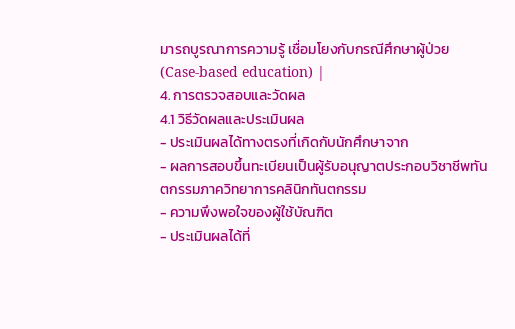มารถบูรณาการความรู้ เชื่อมโยงกับกรณีศึกษาผู้ป่วย (Case-based education) |
4. การตรวจสอบและวัดผล
4.1 วิธีวัดผลและประเมินผล
- ประเมินผลได้ทางตรงที่เกิดกับนักศึกษาจาก
- ผลการสอบขึ้นทะเบียนเป็นผู้รับอนุญาตประกอบวิชาชีพทันตกรรมภาควิทยาการคลินิกทันตกรรม
- ความพึงพอใจของผู้ใช้บัณฑิต
- ประเมินผลได้ที่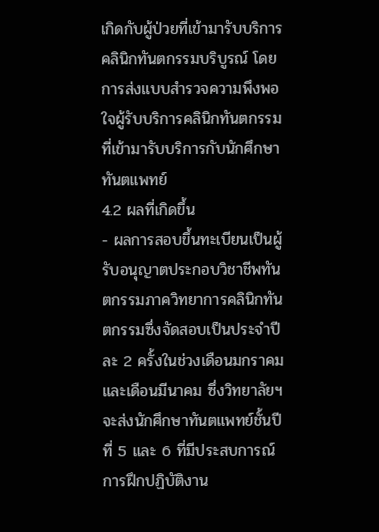เกิดกับผู้ป่วยที่เข้ามารับบริการคลินิกทันตกรรมบริบูรณ์ โดยการส่งแบบสำรวจความพึงพอใจผู้รับบริการคลินิกทันตกรรมที่เข้ามารับบริการกับนักศึกษาทันตแพทย์
4.2 ผลที่เกิดขึ้น
- ผลการสอบขึ้นทะเบียนเป็นผู้รับอนุญาตประกอบวิชาชีพทันตกรรมภาควิทยาการคลินิกทันตกรรมซึ่งจัดสอบเป็นประจำปีละ 2 ครั้งในช่วงเดือนมกราคมและเดือนมีนาคม ซึ่งวิทยาลัยฯ จะส่งนักศึกษาทันตแพทย์ชั้นปีที่ 5 และ 6 ที่มีประสบการณ์การฝึกปฏิบัติงาน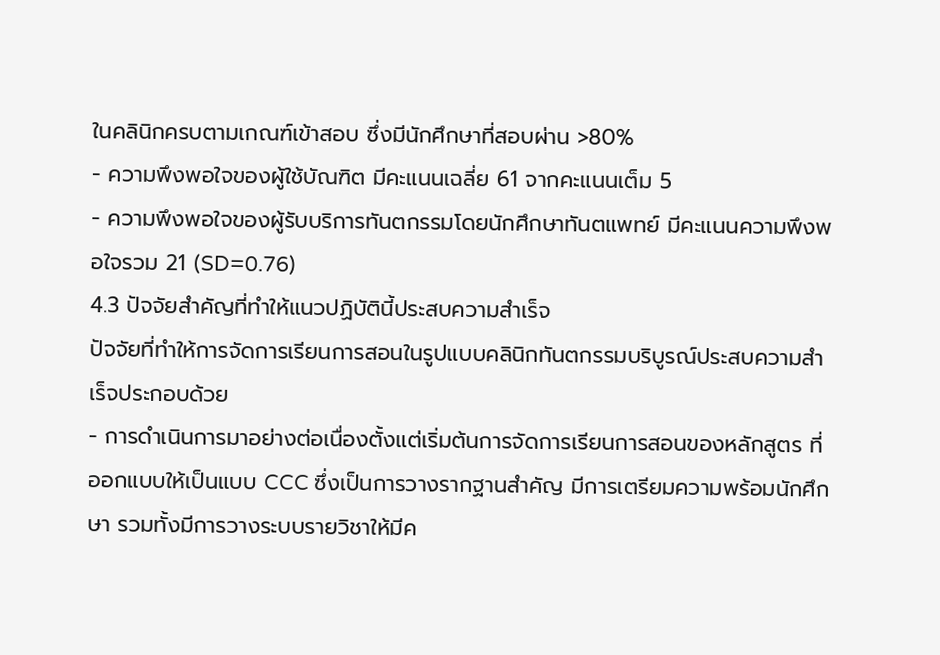ในคลินิกครบตามเกณฑ์เข้าสอบ ซึ่งมีนักศึกษาที่สอบผ่าน >80%
- ความพึงพอใจของผู้ใช้บัณฑิต มีคะแนนเฉลี่ย 61 จากคะแนนเต็ม 5
- ความพึงพอใจของผู้รับบริการทันตกรรมโดยนักศึกษาทันตแพทย์ มีคะแนนความพึงพอใจรวม 21 (SD=0.76)
4.3 ปัจจัยสำคัญที่ทำให้แนวปฏิบัตินี้ประสบความสำเร็จ
ปัจจัยที่ทำให้การจัดการเรียนการสอนในรูปแบบคลินิกทันตกรรมบริบูรณ์ประสบความสำเร็จประกอบด้วย
- การดำเนินการมาอย่างต่อเนื่องตั้งแต่เริ่มต้นการจัดการเรียนการสอนของหลักสูตร ที่ออกแบบให้เป็นแบบ CCC ซึ่งเป็นการวางรากฐานสำคัญ มีการเตรียมความพร้อมนักศึกษา รวมทั้งมีการวางระบบรายวิชาให้มีค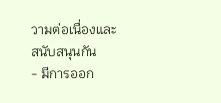วามต่อเนื่องและสนับสนุนกัน
- มีการออก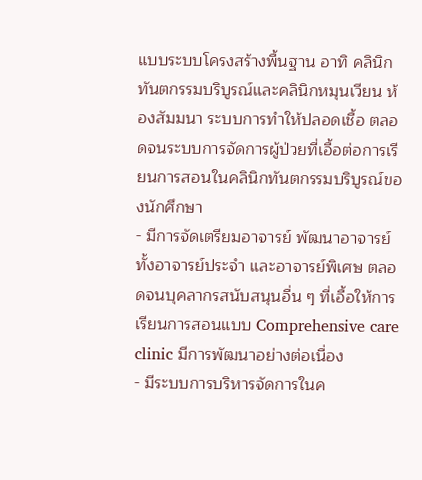แบบระบบโครงสร้างพื้นฐาน อาทิ คลินิกทันตกรรมบริบูรณ์และคลินิกหมุนเวียน ห้องสัมมนา ระบบการทำให้ปลอดเชื้อ ตลอดจนระบบการจัดการผู้ป่วยที่เอื้อต่อการเรียนการสอนในคลินิกทันตกรรมบริบูรณ์ของนักศึกษา
- มีการจัดเตรียมอาจารย์ พัฒนาอาจารย์ทั้งอาจารย์ประจำ และอาจารย์พิเศษ ตลอดจนบุคลากรสนับสนุนอื่น ๆ ที่เอื้อให้การเรียนการสอนแบบ Comprehensive care clinic มีการพัฒนาอย่างต่อเนื่อง
- มีระบบการบริหารจัดการในค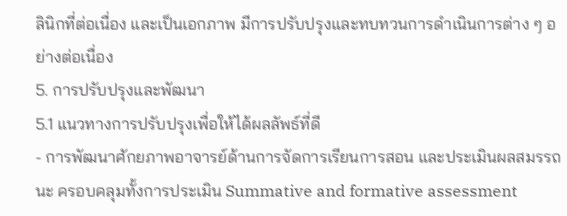ลินิกที่ต่อเนื่อง และเป็นเอกภาพ มีการปรับปรุงและทบทวนการดำเนินการต่าง ๆ อย่างต่อเนื่อง
5. การปรับปรุงและพัฒนา
5.1 แนวทางการปรับปรุงเพื่อให้ได้ผลลัพธ์ที่ดี
- การพัฒนาศักยภาพอาจารย์ด้านการจัดการเรียนการสอน และประเมินผลสมรรถนะ ครอบคลุมทั้งการประเมิน Summative and formative assessment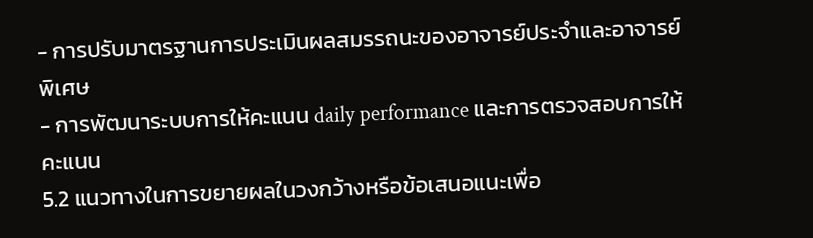- การปรับมาตรฐานการประเมินผลสมรรถนะของอาจารย์ประจำและอาจารย์พิเศษ
- การพัฒนาระบบการให้คะแนน daily performance และการตรวจสอบการให้คะแนน
5.2 แนวทางในการขยายผลในวงกว้างหรือข้อเสนอแนะเพื่อ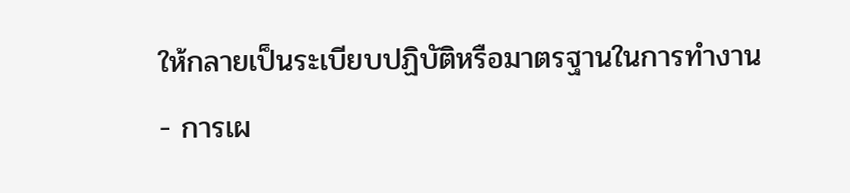ให้กลายเป็นระเบียบปฏิบัติหรือมาตรฐานในการทำงาน
- การเผ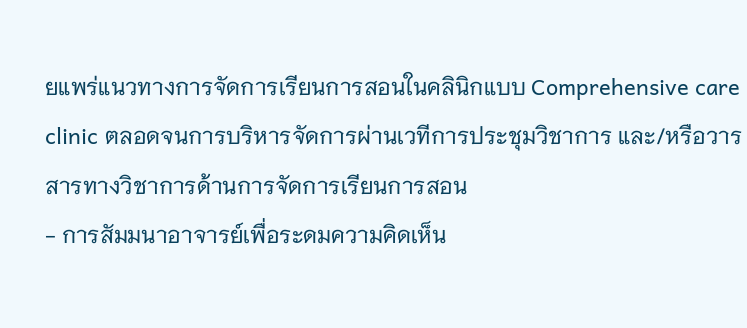ยแพร่แนวทางการจัดการเรียนการสอนในคลินิกแบบ Comprehensive care clinic ตลอดจนการบริหารจัดการผ่านเวทีการประชุมวิชาการ และ/หรือวารสารทางวิชาการด้านการจัดการเรียนการสอน
- การสัมมนาอาจารย์เพื่อระดมความคิดเห็น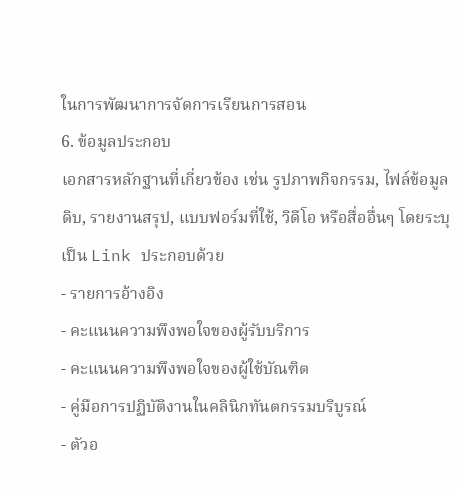ในการพัฒนาการจัดการเรียนการสอน
6. ข้อมูลประกอบ
เอกสารหลักฐานที่เกี่ยวข้อง เช่น รูปภาพกิจกรรม, ไฟล์ข้อมูลดิบ, รายงานสรุป, แบบฟอร์มที่ใช้, วิดีโอ หรือสื่ออื่นๆ โดยระบุเป็น Link ประกอบด้วย
- รายการอ้างอิง
- คะแนนความพึงพอใจของผู้รับบริการ
- คะแนนความพึงพอใจของผู้ใช้บัณฑิต
- คู่มือการปฏิบัติงานในคลินิกทันตกรรมบริบูรณ์
- ตัวอ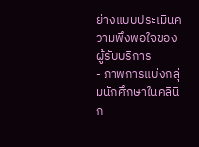ย่างแบบประเมินความพึงพอใจของผู้รับบริการ
- ภาพการแบ่งกลุ่มนักศึกษาในคลินิก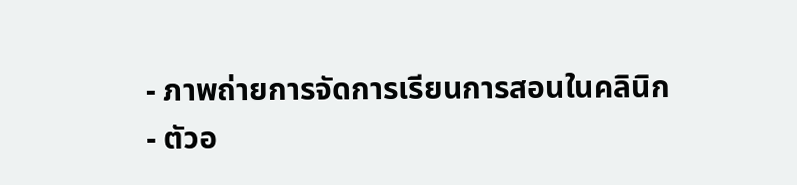- ภาพถ่ายการจัดการเรียนการสอนในคลินิก
- ตัวอ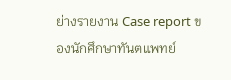ย่างรายงาน Case report ของนักศึกษาทันตแพทย์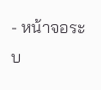- หน้าจอระบ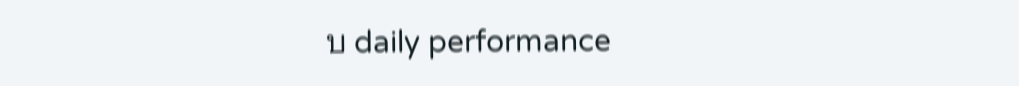บ daily performance